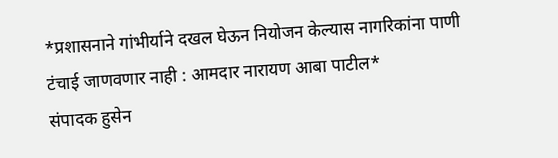*प्रशासनाने गांभीर्याने दखल घेऊन नियोजन केल्यास नागरिकांना पाणी टंचाई जाणवणार नाही : आमदार नारायण आबा पाटील*
संपादक हुसेन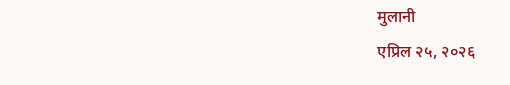मुलानी
एप्रिल २५, २०२६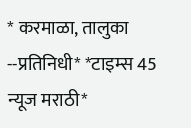* करमाळा, तालुका --प्रतिनिधी* *टाइम्स 45 न्यूज मराठी*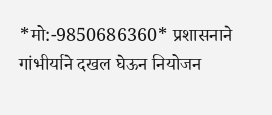*मो:-9850686360* प्रशासनाने गांभीर्याने दखल घेऊन नियोजन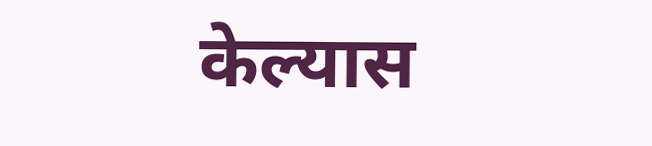केल्यास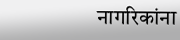नागरिकांना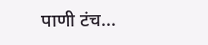पाणी टंच...